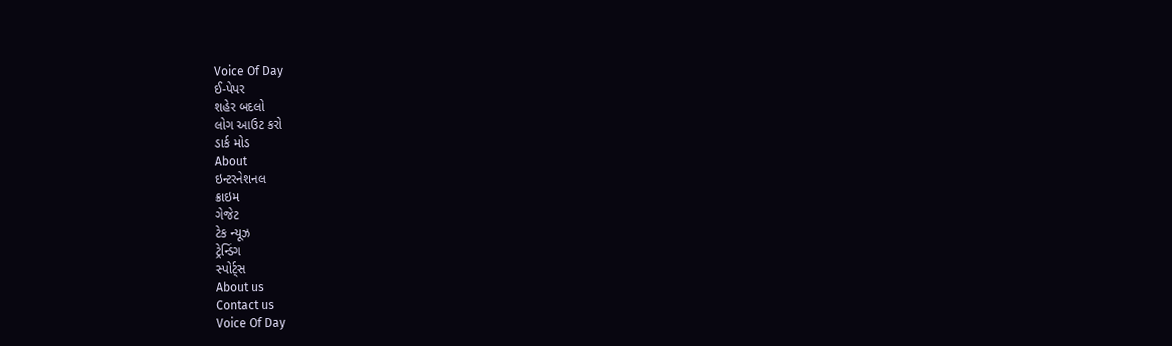Voice Of Day
ઈ-પેપર
શહેર બદલો
લોગ આઉટ કરો
ડાર્ક મોડ
About
ઇન્ટરનેશનલ
ક્રાઇમ
ગેજેટ
ટેક ન્યૂઝ
ટ્રેન્ડિંગ
સ્પોર્ટ્સ
About us
Contact us
Voice Of Day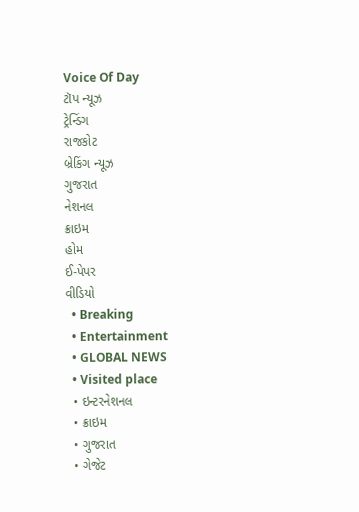Voice Of Day
ટૉપ ન્યૂઝ
ટ્રેન્ડિંગ
રાજકોટ
બ્રેકિંગ ન્યૂઝ
ગુજરાત
નેશનલ
ક્રાઇમ
હોમ
ઈ-પેપર
વીડિયો
  • Breaking
  • Entertainment
  • GLOBAL NEWS
  • Visited place
  • ઇન્ટરનેશનલ
  • ક્રાઇમ
  • ગુજરાત
  • ગેજેટ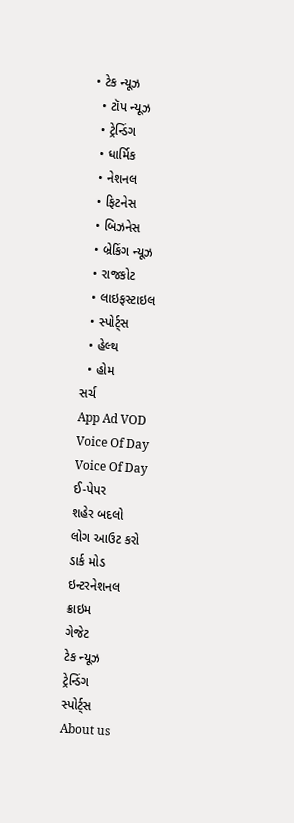• ટેક ન્યૂઝ
  • ટૉપ ન્યૂઝ
  • ટ્રેન્ડિંગ
  • ધાર્મિક
  • નેશનલ
  • ફિટનેસ
  • બિઝનેસ
  • બ્રેકિંગ ન્યૂઝ
  • રાજકોટ
  • લાઇફસ્ટાઇલ
  • સ્પોર્ટ્સ
  • હેલ્થ
  • હોમ
સર્ચ
App Ad VOD
Voice Of Day
Voice Of Day
ઈ-પેપર
શહેર બદલો
લોગ આઉટ કરો
ડાર્ક મોડ
ઇન્ટરનેશનલ
ક્રાઇમ
ગેજેટ
ટેક ન્યૂઝ
ટ્રેન્ડિંગ
સ્પોર્ટ્સ
About us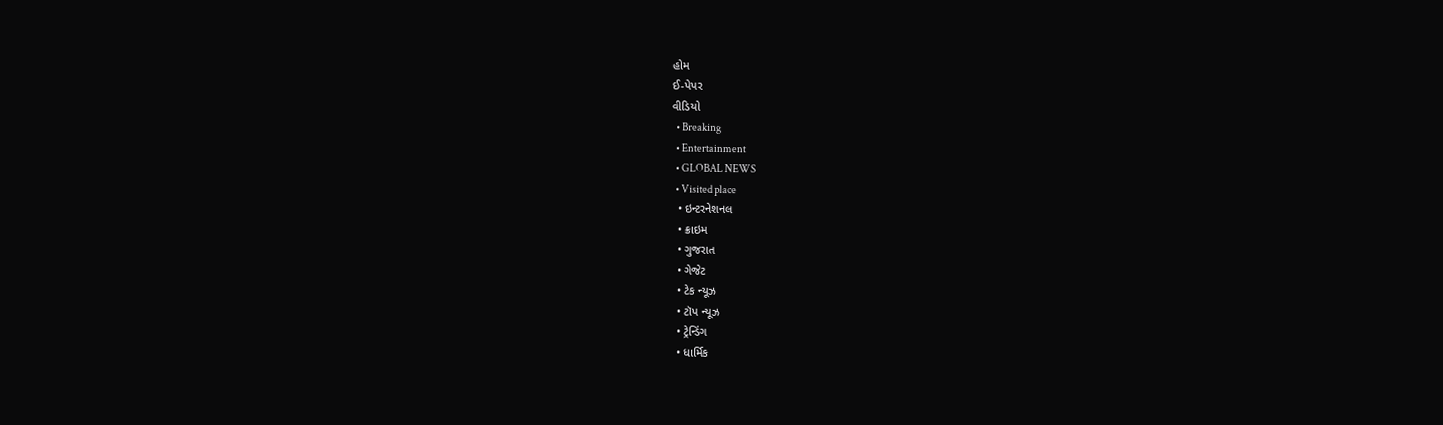હોમ
ઈ-પેપર
વીડિયો
  • Breaking
  • Entertainment
  • GLOBAL NEWS
  • Visited place
  • ઇન્ટરનેશનલ
  • ક્રાઇમ
  • ગુજરાત
  • ગેજેટ
  • ટેક ન્યૂઝ
  • ટૉપ ન્યૂઝ
  • ટ્રેન્ડિંગ
  • ધાર્મિક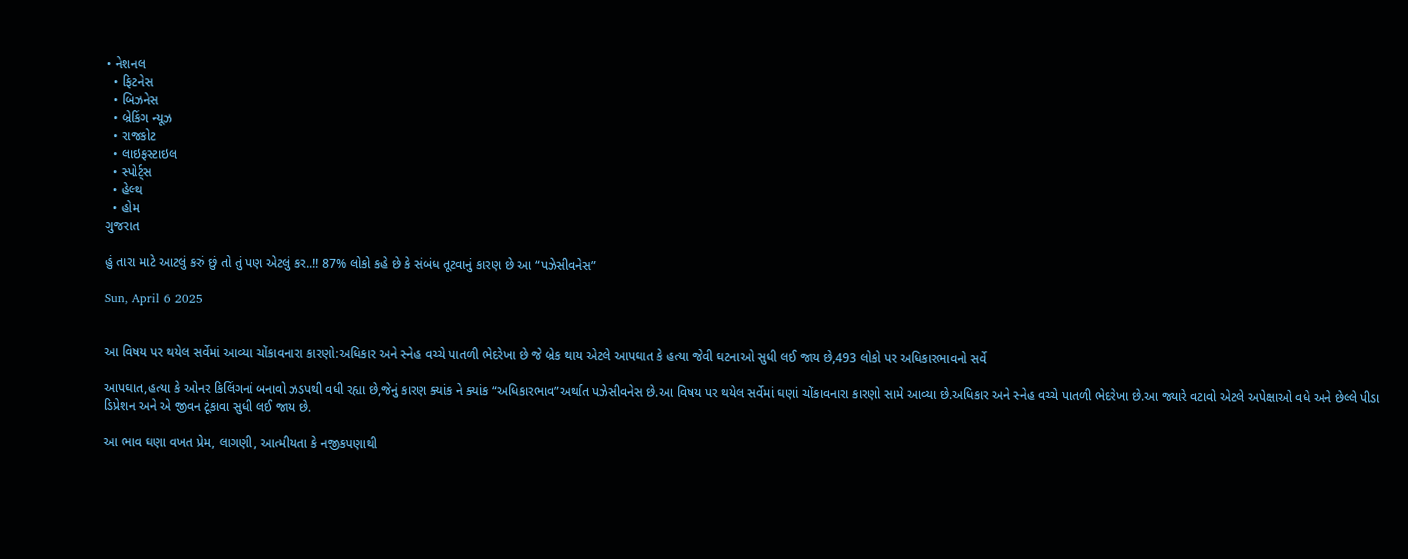• નેશનલ
  • ફિટનેસ
  • બિઝનેસ
  • બ્રેકિંગ ન્યૂઝ
  • રાજકોટ
  • લાઇફસ્ટાઇલ
  • સ્પોર્ટ્સ
  • હેલ્થ
  • હોમ
ગુજરાત

હું તારા માટે આટલું કરું છું તો તું પણ એટલું કર..!! 87% લોકો કહે છે કે સંબંધ તૂટવાનું કારણ છે આ “પઝેસીવનેસ”

Sun, April 6 2025


આ વિષય પર થયેલ સર્વેમાં આવ્યા ચોંકાવનારા કારણો:અધિકાર અને સ્નેહ વચ્ચે પાતળી ભેદરેખા છે જે બ્રેક થાય એટલે આપઘાત કે હત્યા જેવી ઘટનાઓ સુધી લઈ જાય છે,493 લોકો પર અધિકારભાવનો સર્વે

આપઘાત,હત્યા કે ઓનર કિલિંગનાં બનાવો ઝડપથી વધી રહ્યા છે,જેનું કારણ ક્યાંક ને ક્યાંક “અધિકારભાવ”અર્થાત પઝેસીવનેસ છે.આ વિષય પર થયેલ સર્વેમાં ઘણાં ચોંકાવનારા કારણો સામે આવ્યા છે.અધિકાર અને સ્નેહ વચ્ચે પાતળી ભેદરેખા છે.આ જ્યારે વટાવો એટલે અપેક્ષાઓ વધે અને છેલ્લે પીડા ડિપ્રેશન અને એ જીવન ટૂંકાવા સુધી લઈ જાય છે.

આ ભાવ ઘણા વખત પ્રેમ, લાગણી, આત્મીયતા કે નજીકપણાથી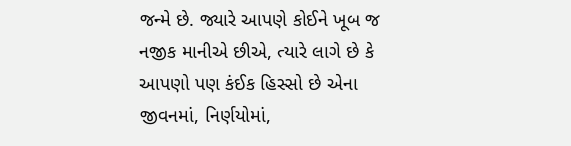જન્મે છે. જ્યારે આપણે કોઈને ખૂબ જ નજીક માનીએ છીએ, ત્યારે લાગે છે કે આપણો પણ કંઈક હિસ્સો છે એના જીવનમાં, નિર્ણયોમાં,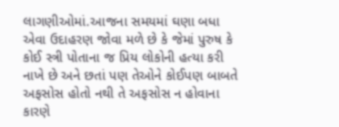લાગણીઓમાં.આજના સમયમાં ઘણા બધા એવા ઉદાહરણ જોવા મળે છે કે જેમાં પુરુષ કે કોઈ સ્ત્રી પોતાના જ પ્રિય લોકોની હત્યા કરી નાખે છે અને છતાં પણ તેઓને કોઈપણ બાબતે અફસોસ હોતો નથી તે અફસોસ ન હોવાના કારણે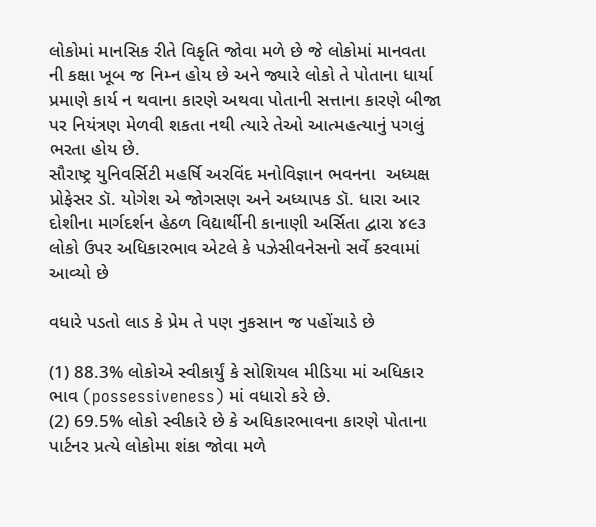લોકોમાં માનસિક રીતે વિકૃતિ જોવા મળે છે જે લોકોમાં માનવતા ની કક્ષા ખૂબ જ નિમ્ન હોય છે અને જ્યારે લોકો તે પોતાના ધાર્યા પ્રમાણે કાર્ય ન થવાના કારણે અથવા પોતાની સત્તાના કારણે બીજા પર નિયંત્રણ મેળવી શકતા નથી ત્યારે તેઓ આત્મહત્યાનું પગલું ભરતા હોય છે.
સૌરાષ્ટ્ર યુનિવર્સિટી મહર્ષિ અરવિંદ મનોવિજ્ઞાન ભવનના  અધ્યક્ષ પ્રોફેસર ડૉ. યોગેશ એ જોગસણ અને અધ્યાપક ડૉ. ધારા આર દોશીના માર્ગદર્શન હેઠળ વિદ્યાર્થીની કાનાણી અર્સિતા દ્વારા ૪૯૩ લોકો ઉપર અધિકારભાવ એટલે કે પઝેસીવનેસનો સર્વે કરવામાં આવ્યો છે

વધારે પડતો લાડ કે પ્રેમ તે પણ નુકસાન જ પહોંચાડે છે

(1) 88.3% લોકોએ સ્વીકાર્યું કે સોશિયલ મીડિયા માં અધિકાર ભાવ (possessiveness) માં વધારો કરે છે.
(2) 69.5% લોકો સ્વીકારે છે કે અધિકારભાવના કારણે પોતાના પાર્ટનર પ્રત્યે લોકોમા શંકા જોવા મળે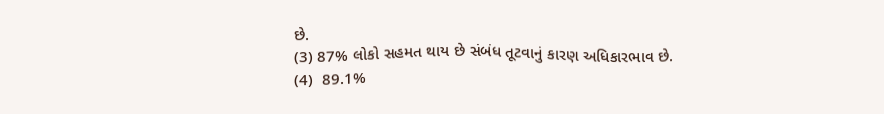છે.
(3) 87% લોકો સહમત થાય છે સંબંધ તૂટવાનું કારણ અધિકારભાવ છે.
(4)  89.1%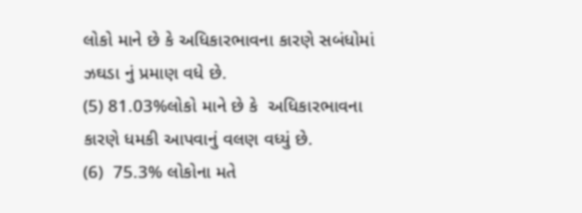લોકો માને છે કે અધિકારભાવના કારણે સબંધોમાં ઝઘડા નું પ્રમાણ વધે છે.
(5) 81.03%લોકો માને છે કે  અધિકારભાવના કારણે ધમકી આપવાનું વલણ વધ્યું છે.
(6)  75.3% લોકોના મતે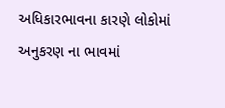અધિકારભાવના કારણે લોકોમાં અનુકરણ ના ભાવમાં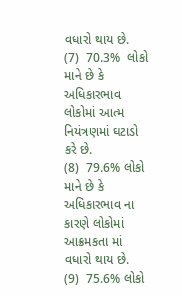વધારો થાય છે.
(7)  70.3%  લોકો  માને છે કે અધિકારભાવ લોકોમાં આત્મ નિયંત્રણમાં ઘટાડો કરે છે.
(8)  79.6% લોકો માને છે કે અધિકારભાવ ના કારણે લોકોમાં આક્રમકતા માં વધારો થાય છે.
(9)  75.6% લોકો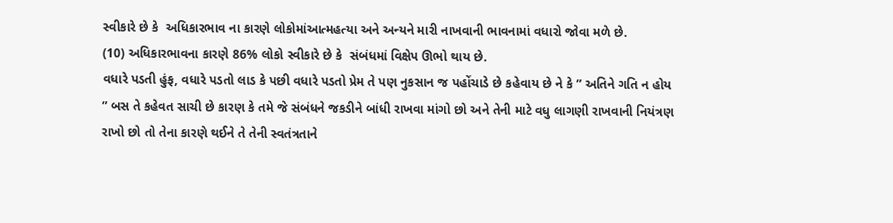સ્વીકારે છે કે  અધિકારભાવ ના કારણે લોકોમાંઆત્મહત્યા અને અન્યને મારી નાખવાની ભાવનામાં વધારો જોવા મળે છે.
(10) અધિકારભાવના કારણે 86% લોકો સ્વીકારે છે કે  સંબંધમાં વિક્ષેપ ઊભો થાય છે.
વધારે પડતી હુંફ, વધારે પડતો લાડ કે પછી વધારે પડતો પ્રેમ તે પણ નુકસાન જ પહોંચાડે છે કહેવાય છે ને કે ” અતિને ગતિ ન હોય ” બસ તે કહેવત સાચી છે કારણ કે તમે જે સંબંધને જકડીને બાંધી રાખવા માંગો છો અને તેની માટે વધુ લાગણી રાખવાની નિયંત્રણ રાખો છો તો તેના કારણે થઈને તે તેની સ્વતંત્રતાને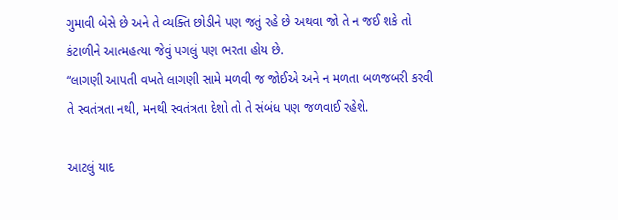ગુમાવી બેસે છે અને તે વ્યક્તિ છોડીને પણ જતું રહે છે અથવા જો તે ન જઈ શકે તો કંટાળીને આત્મહત્યા જેવું પગલું પણ ભરતા હોય છે.
“લાગણી આપતી વખતે લાગણી સામે મળવી જ જોઈએ અને ન મળતા બળજબરી કરવી તે સ્વતંત્રતા નથી, મનથી સ્વતંત્રતા દેશો તો તે સંબંધ પણ જળવાઈ રહેશે.

આટલું યાદ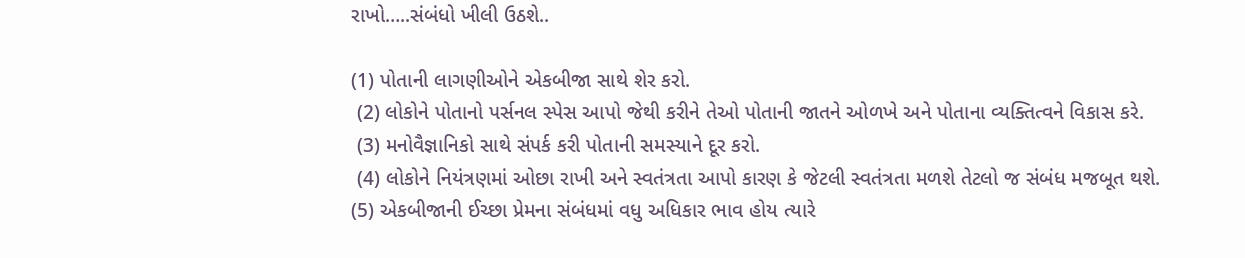રાખો…..સંબંધો ખીલી ઉઠશે..

(1) પોતાની લાગણીઓને એકબીજા સાથે શેર કરો.
 (2) લોકોને પોતાનો પર્સનલ સ્પેસ આપો જેથી કરીને તેઓ પોતાની જાતને ઓળખે અને પોતાના વ્યક્તિત્વને વિકાસ કરે.
 (3) મનોવૈજ્ઞાનિકો સાથે સંપર્ક કરી પોતાની સમસ્યાને દૂર કરો.
 (4) લોકોને નિયંત્રણમાં ઓછા રાખી અને સ્વતંત્રતા આપો કારણ કે જેટલી સ્વતંત્રતા મળશે તેટલો જ સંબંધ મજબૂત થશે.
(5) એકબીજાની ઈચ્છા પ્રેમના સંબંધમાં વધુ અધિકાર ભાવ હોય ત્યારે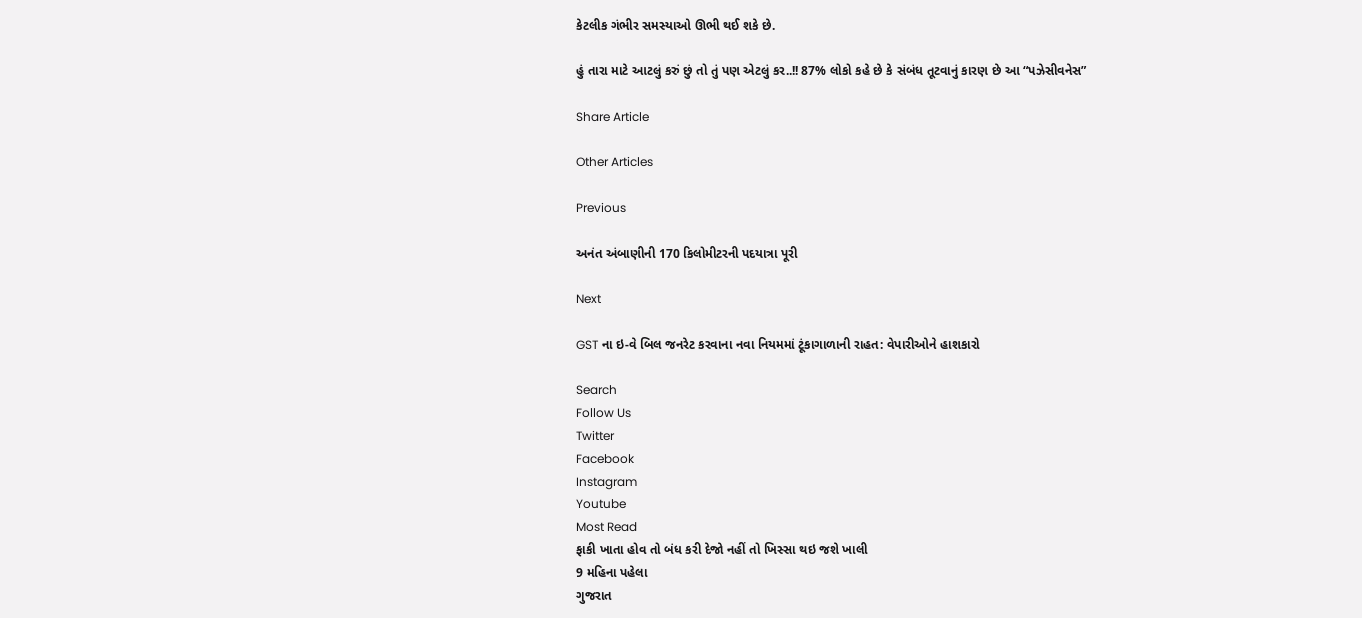કેટલીક ગંભીર સમસ્યાઓ ઊભી થઈ શકે છે.

હું તારા માટે આટલું કરું છું તો તું પણ એટલું કર..!! 87% લોકો કહે છે કે સંબંધ તૂટવાનું કારણ છે આ “પઝેસીવનેસ”

Share Article

Other Articles

Previous

અનંત અંબાણીની 170 કિલોમીટરની પદયાત્રા પૂરી

Next

GST ના ઇ-વે બિલ જનરેટ કરવાના નવા નિયમમાં ટૂંકાગાળાની રાહત: વેપારીઓને હાશકારો

Search
Follow Us
Twitter
Facebook
Instagram
Youtube
Most Read
ફાકી ખાતા હોવ તો બંધ કરી દેજો નહીં તો ખિસ્સા થઇ જશે ખાલી
9 મહિના પહેલા
ગુજરાત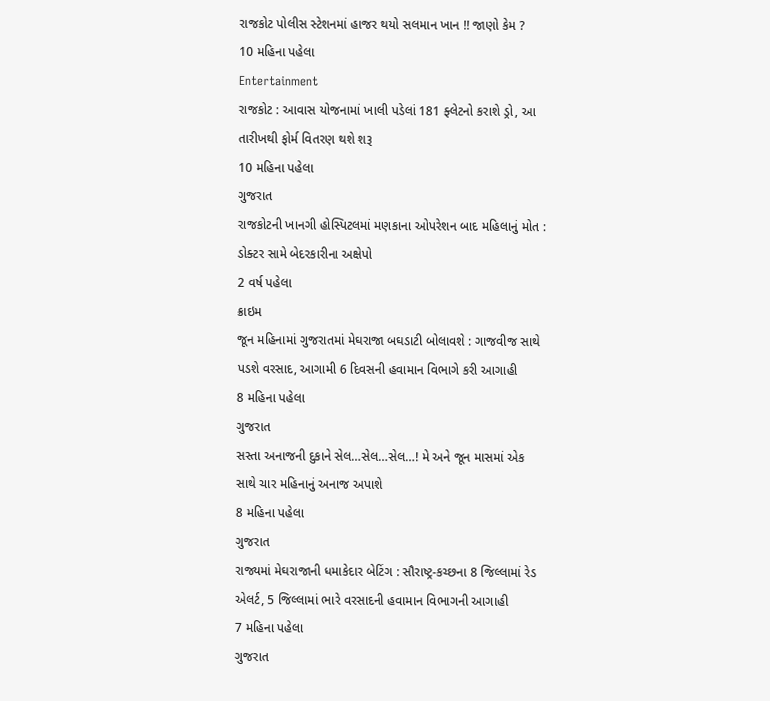રાજકોટ પોલીસ સ્ટેશનમાં હાજર થયો સલમાન ખાન !! જાણો કેમ ?
10 મહિના પહેલા
Entertainment
રાજકોટ : આવાસ યોજનામાં ખાલી પડેલાં 181 ફ્લેટનો કરાશે ડ્રો, આ તારીખથી ફોર્મ વિતરણ થશે શરૂ
10 મહિના પહેલા
ગુજરાત
રાજકોટની ખાનગી હોસ્પિટલમાં મણકાના ઓપરેશન બાદ મહિલાનું મોત : ડોક્ટર સામે બેદરકારીના અક્ષેપો
2 વર્ષ પહેલા
ક્રાઇમ
જૂન મહિનામાં ગુજરાતમાં મેઘરાજા બઘડાટી બોલાવશે : ગાજવીજ સાથે પડશે વરસાદ, આગામી 6 દિવસની હવામાન વિભાગે કરી આગાહી
8 મહિના પહેલા
ગુજરાત
સસ્તા અનાજની દુકાને સેલ…સેલ…સેલ…! મે અને જૂન માસમાં એક સાથે ચાર મહિનાનું અનાજ અપાશે
8 મહિના પહેલા
ગુજરાત
રાજ્યમાં મેઘરાજાની ધમાકેદાર બેટિંગ : સૌરાષ્ટ્ર-કચ્છના 8 જિલ્લામાં રેડ એલર્ટ, 5 જિલ્લામાં ભારે વરસાદની હવામાન વિભાગની આગાહી
7 મહિના પહેલા
ગુજરાત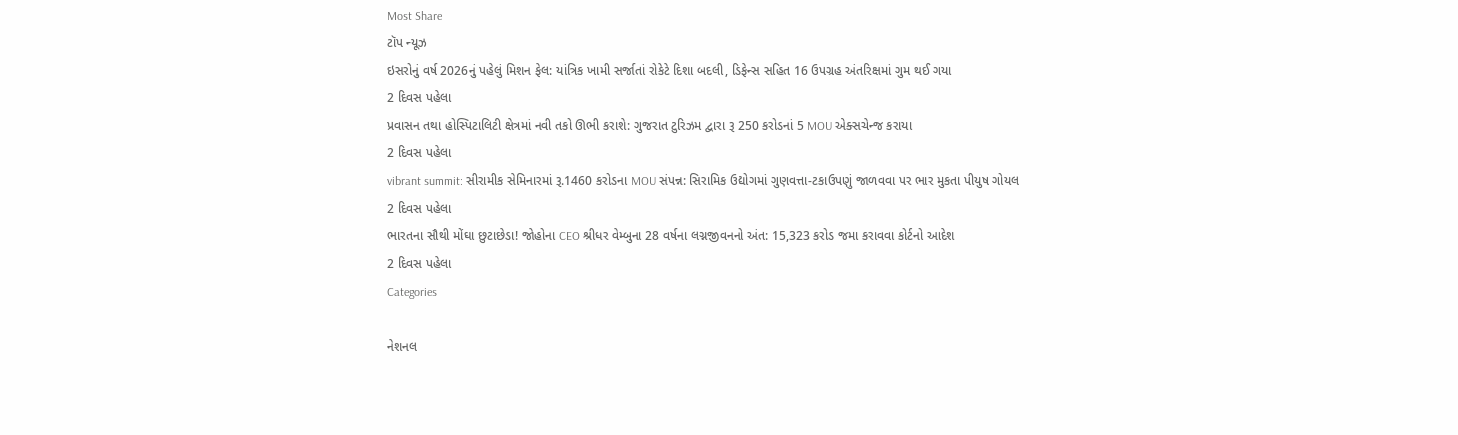Most Share
ટૉપ ન્યૂઝ
ઇસરોનું વર્ષ 2026નું પહેલું મિશન ફેલ: યાંત્રિક ખામી સર્જાતાં રોકેટે દિશા બદલી, ડિફેન્સ સહિત 16 ઉપગ્રહ અંતરિક્ષમાં ગુમ થઈ ગયા
2 દિવસ પહેલા
પ્રવાસન તથા હોસ્પિટાલિટી ક્ષેત્રમાં નવી તકો ઊભી કરાશે: ગુજરાત ટુરિઝમ દ્વારા રૂ 250 કરોડનાં 5 MOU એક્સચેન્જ કરાયા
2 દિવસ પહેલા
vibrant summit: સીરામીક સેમિનારમાં રૂ.1460 કરોડના MOU સંપન્ન: સિરામિક ઉદ્યોગમાં ગુણવત્તા-ટકાઉપણું જાળવવા પર ભાર મુકતા પીયુષ ગોયલ
2 દિવસ પહેલા
ભારતના સૌથી મોંઘા છુટાછેડા! જોહોના CEO શ્રીધર વેમ્બુના 28 વર્ષના લગ્નજીવનનો અંત: 15,323 કરોડ જમા કરાવવા કોર્ટનો આદેશ
2 દિવસ પહેલા
Categories

નેશનલ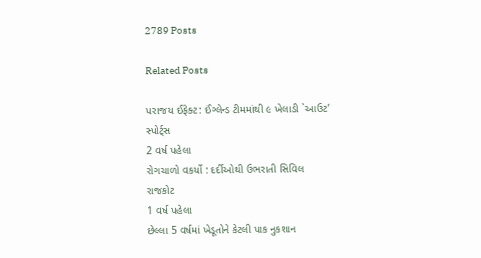2789 Posts

Related Posts

પરાજય ઈફેક્ટ: ઈંગ્લેન્ડ ટીમમાંથી ૯ ખેલાડી `આઉટ’
સ્પોર્ટ્સ
2 વર્ષ પહેલા
રોગચાળો વકર્યો : દર્દીઓથી ઉભરાતી સિવિલ
રાજકોટ
1 વર્ષ પહેલા
છેલ્લા 5 વર્ષમાં ખેડૂતોને કેટલી પાક નુકશાન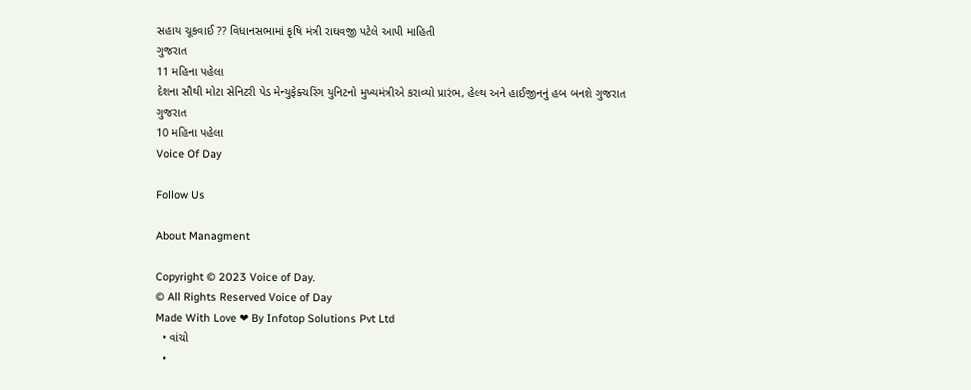સહાય ચૂકવાઈ ?? વિધાનસભામાં કૃષિ મંત્રી રાઘવજી પટેલે આપી માહિતી
ગુજરાત
11 મહિના પહેલા
દેશના સૌથી મોટા સેનિટરી પેડ મેન્યુફેક્ચરિંગ યુનિટનો મુખ્યમંત્રીએ કરાવ્યો પ્રારંભ, હેલ્થ અને હાઈજીનનું હબ બનશે ગુજરાત
ગુજરાત
10 મહિના પહેલા
Voice Of Day

Follow Us

About Managment

Copyright © 2023 Voice of Day.
© All Rights Reserved Voice of Day
Made With Love ❤ By Infotop Solutions Pvt Ltd
  • વાંચો
  •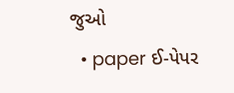જુઓ
  • paper ઈ-પેપર